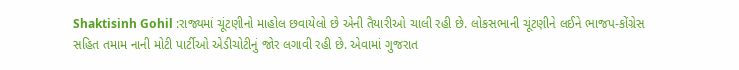Shaktisinh Gohil :રાજ્યમાં ચૂંટણીનો માહોલ છવાયેલો છે એની તૈયારીઓ ચાલી રહી છે. લોકસભાની ચૂંટણીને લઈને ભાજપ-કોંગ્રેસ સહિત તમામ નાની મોટી પાર્ટીઓ એડીચોટીનું જોર લગાવી રહી છે. એવામાં ગુજરાત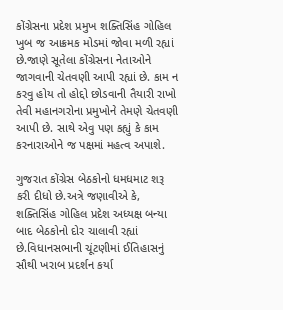કોંગ્રેસના પ્રદેશ પ્રમુખ શક્તિસિંહ ગોહિલ ખુબ જ આક્રમક મોડમાં જોવા મળી રહ્યાં છે.જાણે સૂતેલા કોંગ્રેસના નેતાઓને જાગવાની ચેતવણી આપી રહ્યાં છે. કામ ન કરવુ હોય તો હોદ્દો છોડવાની તૈયારી રાખો તેવી મહાનગરોના પ્રમુખોને તેમણે ચેતવણી આપી છે. સાથે એવુ પણ કહ્યું કે કામ કરનારાઓને જ પક્ષમાં મહત્વ અપાશે.

ગુજરાત કોંગ્રેસ બેઠકોનો ધમધમાટ શરૂ કરી દીધો છે.અત્રે જણાવીએ કે, શક્તિસિંહ ગોહિલ પ્રદેશ અધ્યક્ષ બન્યા બાદ બેઠકોનો દોર ચાલાવી રહ્યાં છે.વિધાનસભાની ચૂંટણીમાં ઈતિહાસનું સૌથી ખરાબ પ્રદર્શન કર્યા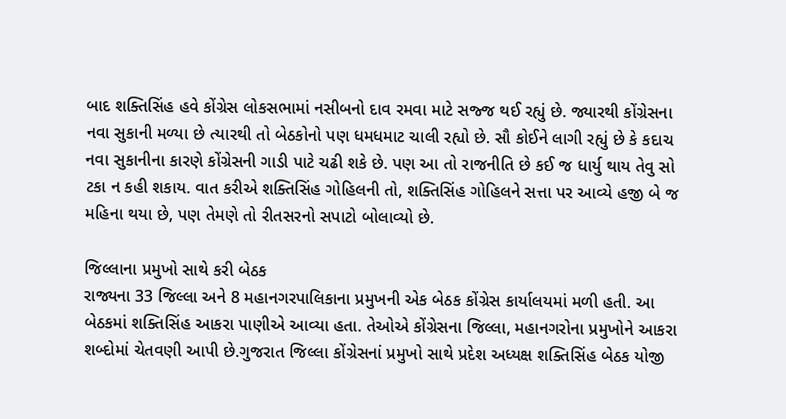બાદ શક્તિસિંહ હવે કોંગ્રેસ લોકસભામાં નસીબનો દાવ રમવા માટે સજ્જ થઈ રહ્યું છે. જ્યારથી કોંગ્રેસના નવા સુકાની મળ્યા છે ત્યારથી તો બેઠકોનો પણ ધમધમાટ ચાલી રહ્યો છે. સૌ કોઈને લાગી રહ્યું છે કે કદાચ નવા સુકાનીના કારણે કોંગ્રેસની ગાડી પાટે ચઢી શકે છે. પણ આ તો રાજનીતિ છે કઈ જ ધાર્યુ થાય તેવુ સો ટકા ન કહી શકાય. વાત કરીએ શક્તિસિંહ ગોહિલની તો, શક્તિસિંહ ગોહિલને સત્તા પર આવ્યે હજી બે જ મહિના થયા છે, પણ તેમણે તો રીતસરનો સપાટો બોલાવ્યો છે.

જિલ્લાના પ્રમુખો સાથે કરી બેઠક
રાજ્યના 33 જિલ્લા અને 8 મહાનગરપાલિકાના પ્રમુખની એક બેઠક કોંગ્રેસ કાર્યાલયમાં મળી હતી. આ બેઠકમાં શક્તિસિંહ આકરા પાણીએ આવ્યા હતા. તેઓએ કોંગ્રેસના જિલ્લા, મહાનગરોના પ્રમુખોને આકરા શબ્દોમાં ચેતવણી આપી છે.ગુજરાત જિલ્લા કોંગ્રેસનાં પ્રમુખો સાથે પ્રદેશ અધ્યક્ષ શક્તિસિંહ બેઠક યોજી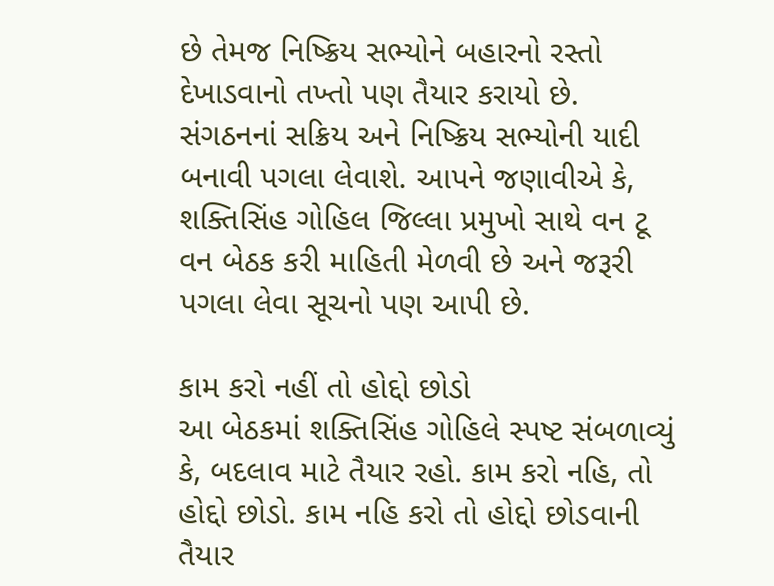છે તેમજ નિષ્ક્રિય સભ્યોને બહારનો રસ્તો દેખાડવાનો તખ્તો પણ તૈયાર કરાયો છે. સંગઠનનાં સક્રિય અને નિષ્ક્રિય સભ્યોની યાદી બનાવી પગલા લેવાશે. આપને જણાવીએ કે, શક્તિસિંહ ગોહિલ જિલ્લા પ્રમુખો સાથે વન ટૂ વન બેઠક કરી માહિતી મેળવી છે અને જરૂરી પગલા લેવા સૂચનો પણ આપી છે.

કામ કરો નહીં તો હોદ્દો છોડો
આ બેઠકમાં શક્તિસિંહ ગોહિલે સ્પષ્ટ સંબળાવ્યું કે, બદલાવ માટે તૈયાર રહો. કામ કરો નહિ, તો હોદ્દો છોડો. કામ નહિ કરો તો હોદ્દો છોડવાની તૈયાર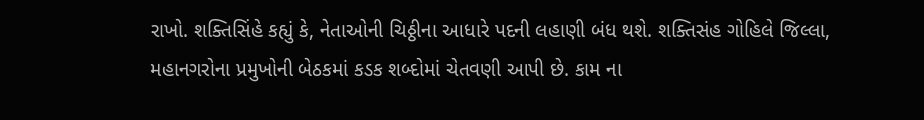રાખો. શક્તિસિંહે કહ્યું કે, નેતાઓની ચિઠ્ઠીના આધારે પદની લહાણી બંધ થશે. શક્તિસંહ ગોહિલે જિલ્લા, મહાનગરોના પ્રમુખોની બેઠકમાં કડક શબ્દોમાં ચેતવણી આપી છે. કામ ના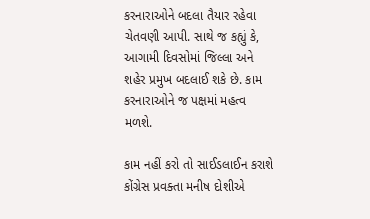કરનારાઓને બદલા તૈયાર રહેવા ચેતવણી આપી. સાથે જ કહ્યું કે, આગામી દિવસોમાં જિલ્લા અને શહેર પ્રમુખ બદલાઈ શકે છે. કામ કરનારાઓને જ પક્ષમાં મહત્વ મળશે.

કામ નહીં કરો તો સાઈડલાઈન કરાશે
કોંગ્રેસ પ્રવક્તા મનીષ દોશીએ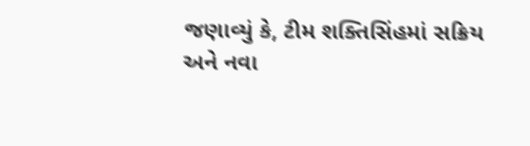જણાવ્યું કે, ટીમ શક્તિસિંહમાં સક્રિય અને નવા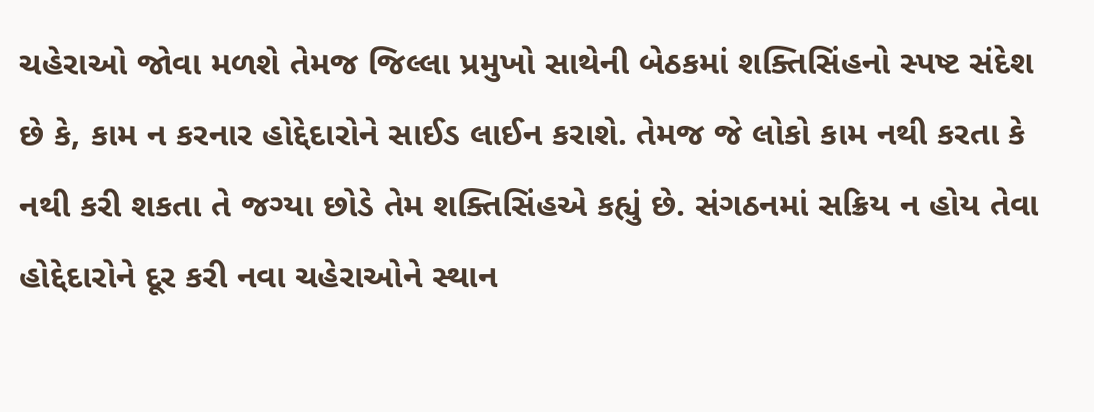ચહેરાઓ જોવા મળશે તેમજ જિલ્લા પ્રમુખો સાથેની બેઠકમાં શક્તિસિંહનો સ્પષ્ટ સંદેશ છે કે, કામ ન કરનાર હોદ્દેદારોને સાઈડ લાઈન કરાશે. તેમજ જે લોકો કામ નથી કરતા કે નથી કરી શકતા તે જગ્યા છોડે તેમ શક્તિસિંહએ કહ્યું છે. સંગઠનમાં સક્રિય ન હોય તેવા હોદ્દેદારોને દૂર કરી નવા ચહેરાઓને સ્થાન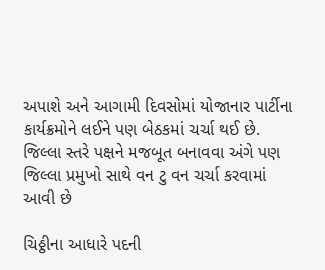અપાશે અને આગામી દિવસોમાં યોજાનાર પાર્ટીના કાર્યક્રમોને લઈને પણ બેઠકમાં ચર્ચા થઈ છે. જિલ્લા સ્તરે પક્ષને મજબૂત બનાવવા અંગે પણ જિલ્લા પ્રમુખો સાથે વન ટુ વન ચર્ચા કરવામાં આવી છે

ચિઠ્ઠીના આધારે પદની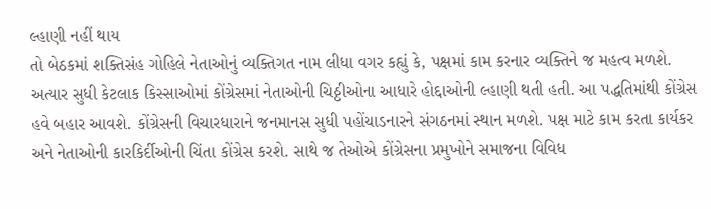લ્હાણી નહીં થાય
તો બેઠકમાં શક્તિસંહ ગોહિલે નેતાઓનું વ્યક્તિગત નામ લીધા વગર કહ્યું કે, પક્ષમાં કામ કરનાર વ્યક્તિને જ મહત્વ મળશે. અત્યાર સુધી કેટલાક કિસ્સાઓમાં કોંગ્રેસમાં નેતાઓની ચિઠ્ઠીઓના આધારે હોદ્દાઓની લ્હાણી થતી હતી. આ પદ્ધતિમાંથી કોંગ્રેસ હવે બહાર આવશે. કોંગ્રેસની વિચારધારાને જનમાનસ સુધી પહોંચાડનારને સંગઠનમાં સ્થાન મળશે. પક્ષ માટે કામ કરતા કાર્યકર અને નેતાઓની કારકિર્દીઓની ચિંતા કોંગ્રેસ કરશે. સાથે જ તેઓએ કોંગ્રેસના પ્રમુખોને સમાજના વિવિધ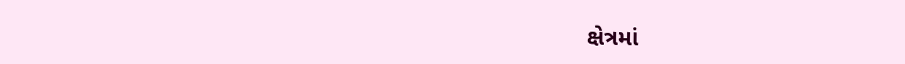ક્ષેત્રમાં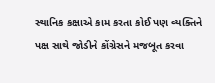સ્થાનિક કક્ષાએ કામ કરતા કોઈ પણ વ્યક્તિને પક્ષ સાથે જોડીને કોંગ્રેસને મજબૂત કરવા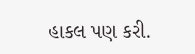હાકલ પણ કરી.